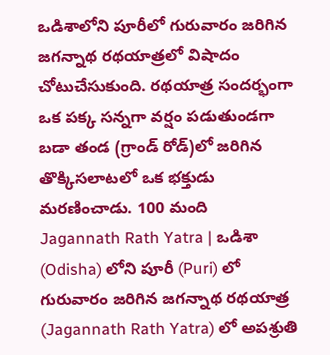ఒడిశాలోని పూరీలో గురువారం జరిగిన జగన్నాథ రథయాత్రలో విషాదం చోటుచేసుకుంది. రథయాత్ర సందర్భంగా ఒక పక్క సన్నగా వర్షం పడుతుండగా బడా తండ (గ్రాండ్ రోడ్)లో జరిగిన తొక్కిసలాటలో ఒక భక్తుడు మరణించాడు. 100 మంది
Jagannath Rath Yatra | ఒడిశా (Odisha) లోని పూరీ (Puri) లో గురువారం జరిగిన జగన్నాథ రథయాత్ర (Jagannath Rath Yatra) లో అపశ్రుతి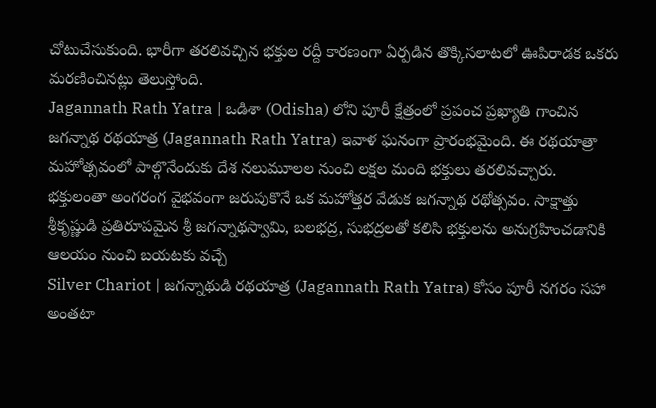చోటుచేసుకుంది. భారీగా తరలివచ్చిన భక్తుల రద్దీ కారణంగా ఏర్పడిన తొక్కిసలాటలో ఊపిరాడక ఒకరు మరణించినట్లు తెలుస్తోంది.
Jagannath Rath Yatra | ఒడిశా (Odisha) లోని పూరీ క్షేత్రంలో ప్రపంచ ప్రఖ్యాతి గాంచిన జగన్నాథ రథయాత్ర (Jagannath Rath Yatra) ఇవాళ ఘనంగా ప్రారంభమైంది. ఈ రథయాత్రా మహోత్సవంలో పాల్గొనేందుకు దేశ నలుమూలల నుంచి లక్షల మంది భక్తులు తరలివచ్చారు.
భక్తులంతా అంగరంగ వైభవంగా జరుపుకొనే ఒక మహోత్తర వేడుక జగన్నాథ రథోత్సవం. సాక్షాత్తు శ్రీకృష్ణుడి ప్రతిరూపమైన శ్రీ జగన్నాథస్వామి, బలభద్ర, సుభద్రలతో కలిసి భక్తులను అనుగ్రహించడానికి ఆలయం నుంచి బయటకు వచ్చే
Silver Chariot | జగన్నాథుడి రథయాత్ర (Jagannath Rath Yatra) కోసం పూరీ నగరం సహా అంతటా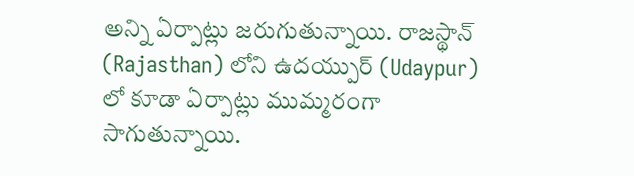అన్ని ఏర్పాట్లు జరుగుతున్నాయి. రాజస్థాన్ (Rajasthan) లోని ఉదయ్పుర్ (Udaypur) లో కూడా ఏర్పాట్లు ముమ్మరంగా సాగుతున్నాయి.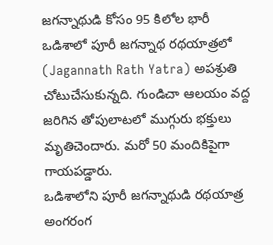జగన్నాథుడి కోసం 95 కిలోల భారీ
ఒడిశాలో పూరీ జగన్నాథ రథయాత్రలో (Jagannath Rath Yatra) అపశ్రుతి చోటుచేసుకున్నది. గుండిచా ఆలయం వద్ద జరిగిన తోపులాటలో ముగ్గురు భక్తులు మృతిచెందారు. మరో 50 మందికిపైగా గాయపడ్డారు.
ఒడిశాలోని పూరీ జగన్నాథుడి రథయాత్ర అంగరంగ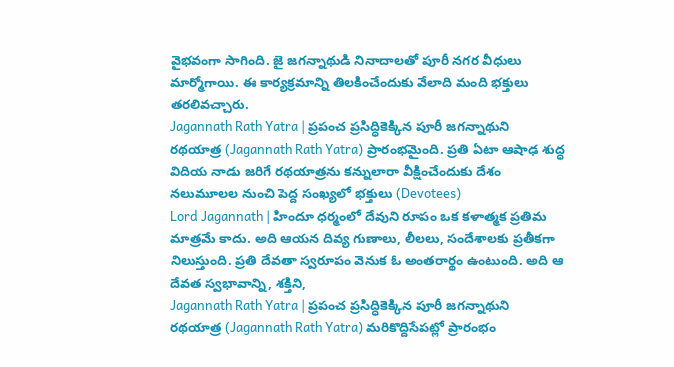వైభవంగా సాగింది. జై జగన్నాథుడి నినాదాలతో పూరీ నగర వీధులు మార్మోగాయి. ఈ కార్యక్రమాన్ని తిలకించేందుకు వేలాది మంది భక్తులు తరలివచ్చారు.
Jagannath Rath Yatra | ప్రపంచ ప్రసిద్ధికెక్కిన పూరీ జగన్నాథుని రథయాత్ర (Jagannath Rath Yatra) ప్రారంభమైంది. ప్రతి ఏటా ఆషాఢ శుద్ధ విదియ నాడు జరిగే రథయాత్రను కన్నులారా వీక్షించేందుకు దేశం నలుమూలల నుంచి పెద్ద సంఖ్యలో భక్తులు (Devotees)
Lord Jagannath | హిందూ ధర్మంలో దేవుని రూపం ఒక కళాత్మక ప్రతిమ మాత్రమే కాదు. అది ఆయన దివ్య గుణాలు, లీలలు, సందేశాలకు ప్రతీకగా నిలుస్తుంది. ప్రతి దేవతా స్వరూపం వెనుక ఓ అంతరార్థం ఉంటుంది. అది ఆ దేవత స్వభావాన్ని, శక్తిని,
Jagannath Rath Yatra | ప్రపంచ ప్రసిద్ధికెక్కిన పూరీ జగన్నాథుని రథయాత్ర (Jagannath Rath Yatra) మరికొద్దిసేపట్లో ప్రారంభం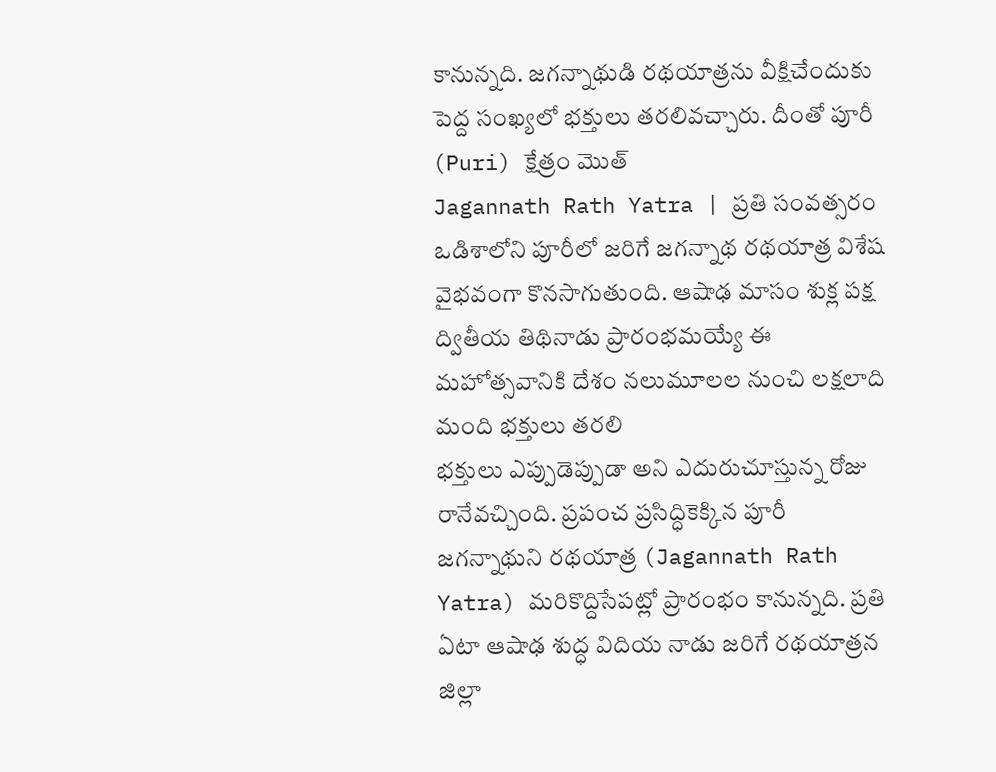కానున్నది. జగన్నాథుడి రథయాత్రను వీక్షిచేందుకు పెద్ద సంఖ్యలో భక్తులు తరలివచ్చారు. దీంతో పూరీ (Puri) క్షేత్రం మొత్
Jagannath Rath Yatra | ప్రతి సంవత్సరం ఒడిశాలోని పూరీలో జరిగే జగన్నాథ రథయాత్ర విశేష వైభవంగా కొనసాగుతుంది. ఆషాఢ మాసం శుక్ల పక్ష ద్వితీయ తిథినాడు ప్రారంభమయ్యే ఈ మహోత్సవానికి దేశం నలుమూలల నుంచి లక్షలాది మంది భక్తులు తరలి
భక్తులు ఎప్పుడెప్పుడా అని ఎదురుచూస్తున్న రోజు రానేవచ్చింది. ప్రపంచ ప్రసిద్ధికెక్కిన పూరీ జగన్నాథుని రథయాత్ర (Jagannath Rath Yatra) మరికొద్దిసేపట్లో ప్రారంభం కానున్నది. ప్రతి ఏటా ఆషాఢ శుద్ధ విదియ నాడు జరిగే రథయాత్రన
జిల్లా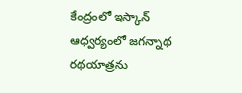కేంద్రంలో ఇస్కాన్ ఆధ్వర్యంలో జగన్నాథ రథయాత్రను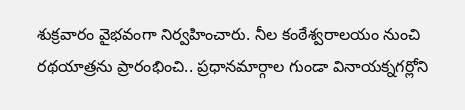శుక్రవారం వైభవంగా నిర్వహించారు. నీల కంఠేశ్వరాలయం నుంచి రథయాత్రను ప్రారంభించి.. ప్రధానమార్గాల గుండా వినాయక్నగర్లోని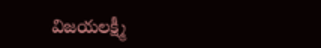విజయలక్ష్మీ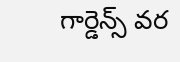గార్డెన్స్ వర